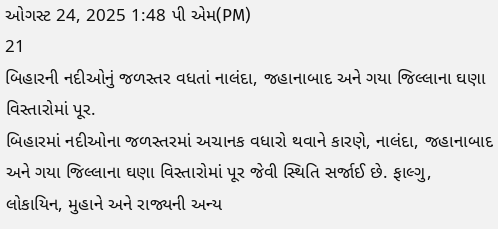ઓગસ્ટ 24, 2025 1:48 પી એમ(PM)
21
બિહારની નદીઓનું જળસ્તર વધતાં નાલંદા, જહાનાબાદ અને ગયા જિલ્લાના ઘણા વિસ્તારોમાં પૂર.
બિહારમાં નદીઓના જળસ્તરમાં અચાનક વધારો થવાને કારણે, નાલંદા, જહાનાબાદ અને ગયા જિલ્લાના ઘણા વિસ્તારોમાં પૂર જેવી સ્થિતિ સર્જાઈ છે. ફાલ્ગુ, લોકાયિન, મુહાને અને રાજ્યની અન્ય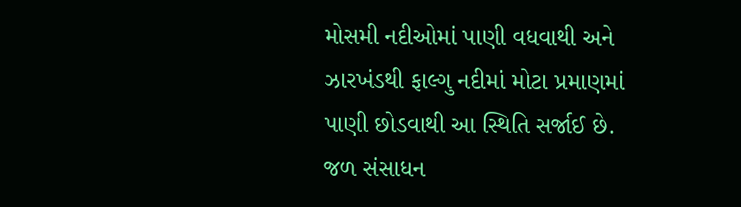મોસમી નદીઓમાં પાણી વધવાથી અને ઝારખંડથી ફાલ્ગુ નદીમાં મોટા પ્રમાણમાં પાણી છોડવાથી આ સ્થિતિ સર્જાઈ છે. જળ સંસાધન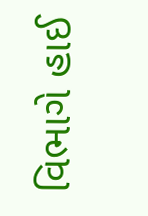વિભાગે હાઈ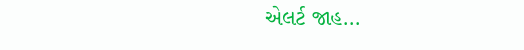એલર્ટ જાહ...